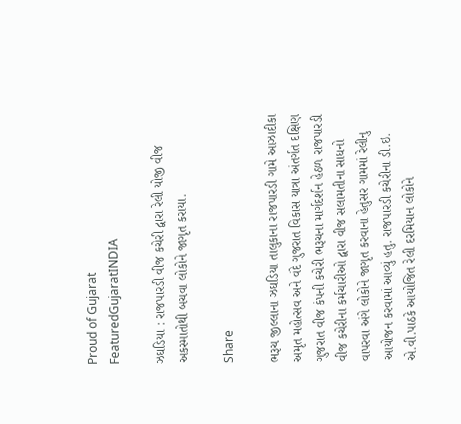Proud of Gujarat
FeaturedGujaratINDIA

ઝઘડિયા : રાજપારડી વીજ કચેરી દ્વારા રેલી યોજી વીજ અકસ્માતોથી બચવા લોકોને જાગૃત કરાયા.

Share

ભરૂચ જીલ્લાના ઝઘડિયા તાલુકાના રાજપારડી ગામે આઝાદીકા અમૃત મહોત્સવ અને વંદે ગુજરાત વિકાસ યાત્રા અંતર્ગત દક્ષિણ ગુજરાત વીજ કંપની કચેરી ભરૂચના માર્ગદર્શન હેઠળ રાજપારડી વીજ કચેરીના કર્મચારીઓ દ્વારા વીજ સલામતીના સાધનો વાપરવા અંગે લોકોને જાગૃત કરવાના હેતુસર ગામમાં રેલીનુ આયોજન કરવામાં આવ્યું હતુ. રાજપારડી કચેરીના ડી.ઇ. એ.વી.પાઠકે આયોજિત રેલી દરમિયાન લોકોને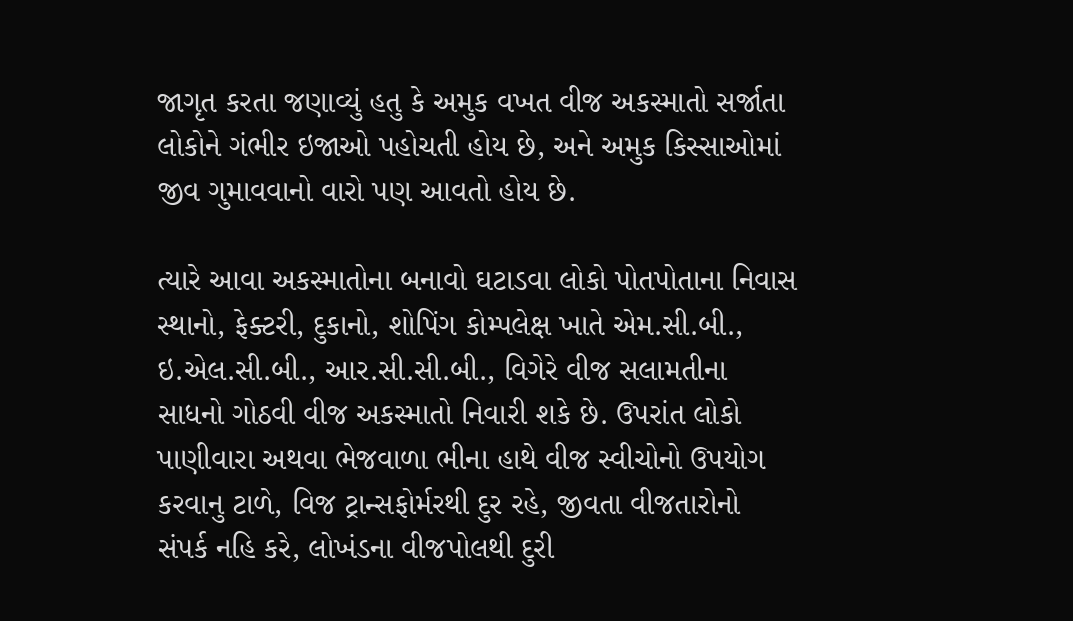જાગૃત કરતા જણાવ્યું હતુ કે અમુક વખત વીજ અકસ્માતો સર્જાતા લોકોને ગંભીર ઇજાઓ પહોચતી હોય છે, અને અમુક કિસ્સાઓમાં જીવ ગુમાવવાનો વારો પણ આવતો હોય છે.

ત્યારે આવા અકસ્માતોના બનાવો ઘટાડવા લોકો પોતપોતાના નિવાસ સ્થાનો, ફેક્ટરી, દુકાનો, શોપિંગ કોમ્પલેક્ષ ખાતે એમ.સી.બી., ઇ.એલ.સી.બી., આર.સી.સી.બી., વિગેરે વીજ સલામતીના સાધનો ગોઠવી વીજ અકસ્માતો નિવારી શકે છે. ઉપરાંત લોકો પાણીવારા અથવા ભેજવાળા ભીના હાથે વીજ સ્વીચોનો ઉપયોગ કરવાનુ ટાળે, વિજ ટ્રાન્સફોર્મરથી દુર રહે, જીવતા વીજતારોનો સંપર્ક નહિ કરે, લોખંડના વીજપોલથી દુરી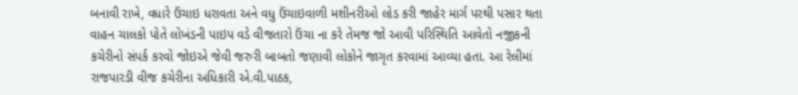બનાવી રાખે, વધારે ઉંચાઇ ધરાવતા અને વધુ ઉંચાઇવાળી મશીનરીઓ લોડ કરી જાહેર માર્ગ પરથી પસાર થતા વાહન ચાલકો પોતે લોખંડની પાઇપ વડે વીજતારો ઉંચા ના કરે તેમજ જો આવી પરિસ્થિતિ આવેતો નજીકની કચેરીનો સંપર્ક કરવો જોઇએ જેવી જરુરી બાબતો જણાવી લોકોને જાગૃત કરવામાં આવ્યા હતા. આ રેલીમાં રાજપારડી વીજ કચેરીના અધિકારી એ.વી.પાઠક,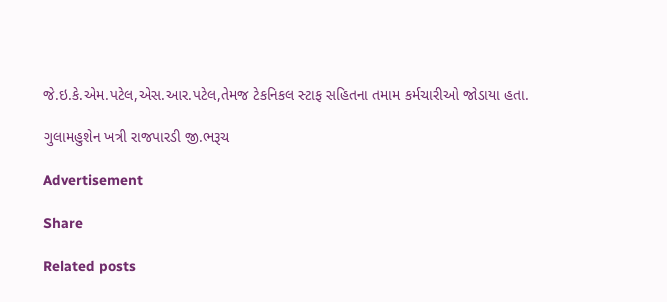જે.ઇ.કે.એમ.પટેલ,એસ.આર.પટેલ,તેમજ ટેકનિકલ સ્ટાફ સહિતના તમામ કર્મચારીઓ જોડાયા હતા.

ગુલામહુશેન ખત્રી રાજપારડી જી.ભરૂચ

Advertisement

Share

Related posts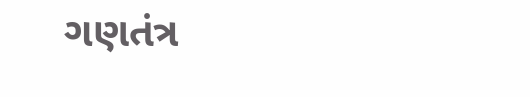ગણતંત્ર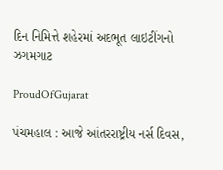દિન નિમિત્તે શહેરમાં અદભૂત લાઇટીંગનો ઝગમગાટ

ProudOfGujarat

પંચમહાલ : આજે આંતરરાષ્ટ્રીય નર્સ દિવસ,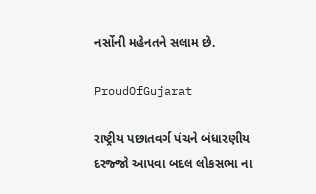નર્સોની મહેનતને સલામ છે.

ProudOfGujarat

રાષ્ટ્રીય પછાતવર્ગ પંચને બંધારણીય દરજ્જો આપવા બદલ લોકસભા ના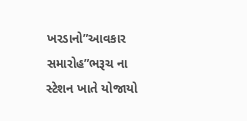ખરડાનો”આવકાર સમારોહ”ભરૂચ ના સ્ટેશન ખાતે યોજાયો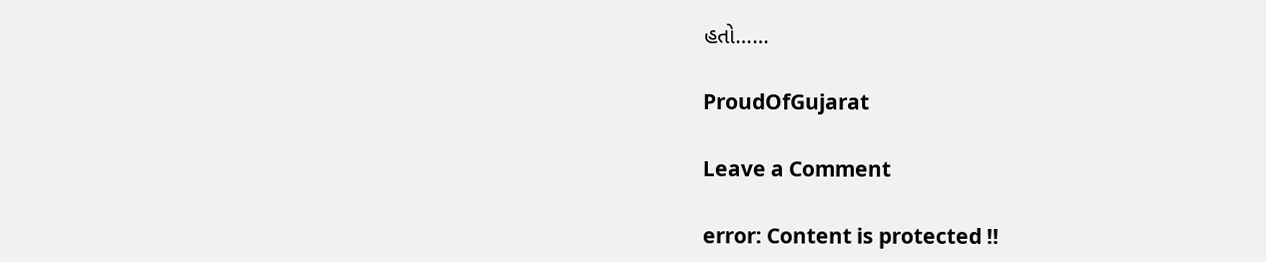હતો……

ProudOfGujarat

Leave a Comment

error: Content is protected !!